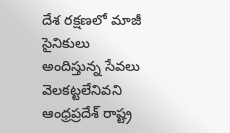దేశ రక్షణలో మాజీ సైనికులు అందిస్తున్న సేవలు వెలకట్టలేనివని ఆంధ్రప్రదేశ్ రాష్ట్ర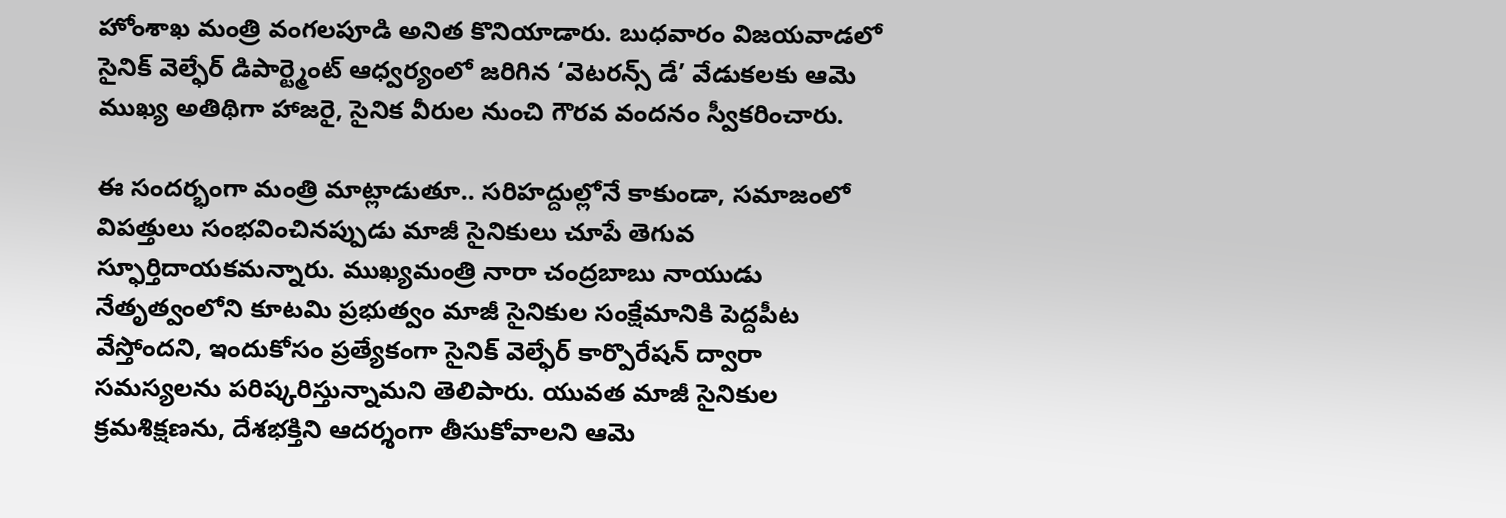హోంశాఖ మంత్రి వంగలపూడి అనిత కొనియాడారు. బుధవారం విజయవాడలో సైనిక్ వెల్ఫేర్ డిపార్ట్మెంట్ ఆధ్వర్యంలో జరిగిన ‘వెటరన్స్ డే’ వేడుకలకు ఆమె ముఖ్య అతిథిగా హాజరై, సైనిక వీరుల నుంచి గౌరవ వందనం స్వీకరించారు.

ఈ సందర్భంగా మంత్రి మాట్లాడుతూ.. సరిహద్దుల్లోనే కాకుండా, సమాజంలో విపత్తులు సంభవించినప్పుడు మాజీ సైనికులు చూపే తెగువ స్ఫూర్తిదాయకమన్నారు. ముఖ్యమంత్రి నారా చంద్రబాబు నాయుడు నేతృత్వంలోని కూటమి ప్రభుత్వం మాజీ సైనికుల సంక్షేమానికి పెద్దపీట వేస్తోందని, ఇందుకోసం ప్రత్యేకంగా సైనిక్ వెల్ఫేర్ కార్పొరేషన్ ద్వారా సమస్యలను పరిష్కరిస్తున్నామని తెలిపారు. యువత మాజీ సైనికుల క్రమశిక్షణను, దేశభక్తిని ఆదర్శంగా తీసుకోవాలని ఆమె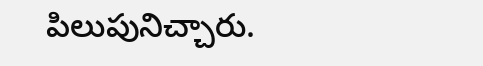పిలుపునిచ్చారు.